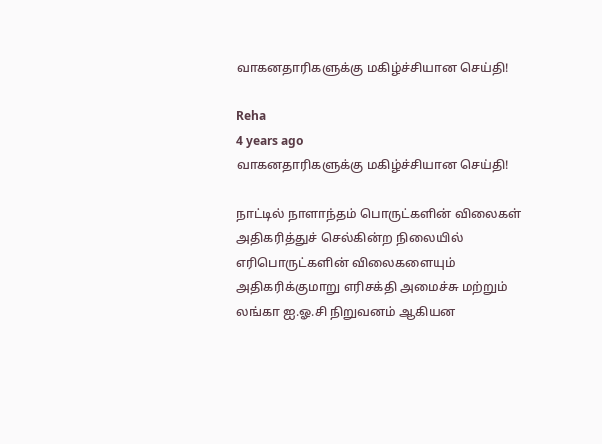வாகனதாரிகளுக்கு மகிழ்ச்சியான செய்தி!

Reha
4 years ago
வாகனதாரிகளுக்கு மகிழ்ச்சியான செய்தி!

நாட்டில் நாளாந்தம் பொருட்களின் விலைகள் அதிகரித்துச் செல்கின்ற நிலையில் எரிபொருட்களின் விலைகளையும் அதிகரிக்குமாறு எரிசக்தி அமைச்சு மற்றும் லங்கா ஐ.ஓ.சி நிறுவனம் ஆகியன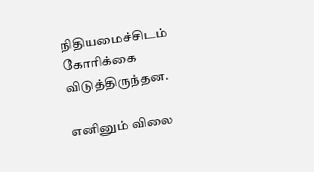நிதியமைச்சிடம் கோரிக்கை விடுத்திருந்தன.

எனினும் விலை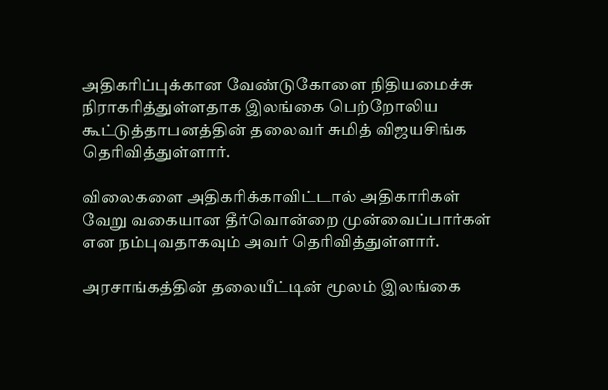அதிகரிப்புக்கான வேண்டுகோளை நிதியமைச்சு நிராகரித்துள்ளதாக இலங்கை பெற்றோலிய கூட்டுத்தாபனத்தின் தலைவர் சுமித் விஜயசிங்க தெரிவித்துள்ளார்.

விலைகளை அதிகரிக்காவிட்டால் அதிகாரிகள் வேறு வகையான தீர்வொன்றை முன்வைப்பார்கள் என நம்புவதாகவும் அவர் தெரிவித்துள்ளார்.

அரசாங்கத்தின் தலையீட்டின் மூலம் இலங்கை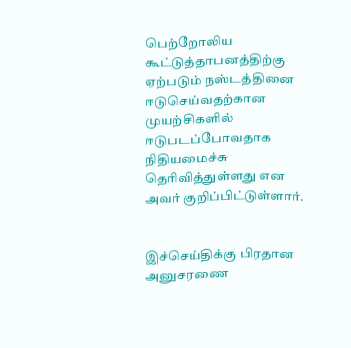பெற்றோலிய கூட்டுத்தாபனத்திற்கு ஏற்படும் நஸ்டத்தினை ஈடுசெய்வதற்கான முயற்சிகளில் ஈடுபடப்போவதாக நிதியமைச்சு தெரிவித்துள்ளது என அவர் குறிப்பிட்டுள்ளார்.


இச்செய்திக்கு பிரதான அனுசரணை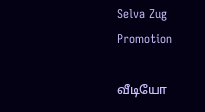Selva Zug Promotion

வீடியோ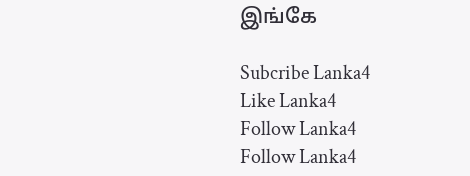இங்கே

Subcribe Lanka4
Like Lanka4
Follow Lanka4
Follow Lanka4